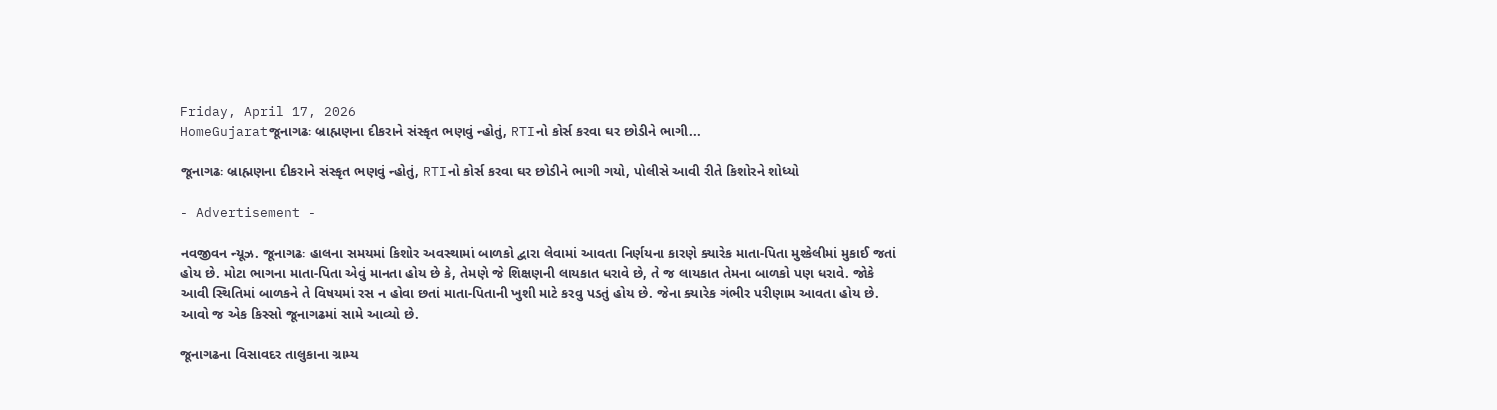Friday, April 17, 2026
HomeGujaratજૂનાગઢઃ બ્રાહ્મણના દીકરાને સંસ્કૃત ભણવું ન્હોતું, RTIનો કોર્સ કરવા ઘર છોડીને ભાગી...

જૂનાગઢઃ બ્રાહ્મણના દીકરાને સંસ્કૃત ભણવું ન્હોતું, RTIનો કોર્સ કરવા ઘર છોડીને ભાગી ગયો, પોલીસે આવી રીતે કિશોરને શોધ્યો

- Advertisement -

નવજીવન ન્યૂઝ. જૂનાગઢઃ હાલના સમયમાં કિશોર અવસ્થામાં બાળકો દ્વારા લેવામાં આવતા નિર્ણયના કારણે ક્યારેક માતા-પિતા મુશ્કેલીમાં મુકાઈ જતાં હોય છે. મોટા ભાગના માતા-પિતા એવું માનતા હોય છે કે, તેમણે જે શિક્ષણની લાયકાત ધરાવે છે, તે જ લાયકાત તેમના બાળકો પણ ધરાવે. જોકે આવી સ્થિતિમાં બાળકને તે વિષયમાં રસ ન હોવા છતાં માતા-પિતાની ખુશી માટે કરવુ પડતું હોય છે. જેના ક્યારેક ગંભીર પરીણામ આવતા હોય છે. આવો જ એક કિસ્સો જૂનાગઢમાં સામે આવ્યો છે.

જૂનાગઢના વિસાવદર તાલુકાના ગ્રામ્ય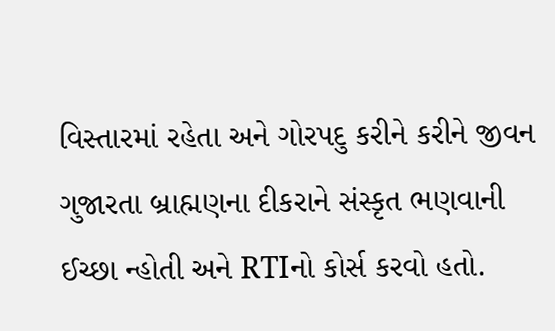વિસ્તારમાં રહેતા અને ગોરપદુ કરીને કરીને જીવન ગુજારતા બ્રાહ્મણના દીકરાને સંસ્કૃત ભણવાની ઈચ્છા ન્હોતી અને RTIનો કોર્સ કરવો હતો.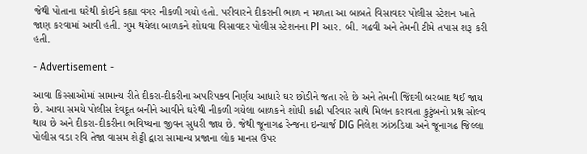જેથી પોતાના ઘરેથી કોઈને કહ્યા વગર નીકળી ગયો હતો. પરીવારને દીકરાની ભાળ ન મળતા આ બાબતે વિસાવદર પોલીસ સ્ટેશન ખાતે જાણ કરવામાં આવી હતી. ગુમ થયેલા બાળકને શોઘવા વિસાવદર પોલીસ સ્ટેશનના PI આર. બી. ગઢવી અને તેમની ટીમે તપાસ શરૂ કરી હતી.

- Advertisement -

આવા કિસ્સાઓમાં સામાન્ય રીતે દીકરા-દીકરીના અપરિપક્વ નિર્ણય આધારે ઘર છોડીને જતા રહે છે અને તેમની જિંદગી બરબાદ થઈ જાય છે. આવા સમયે પોલીસ દેવદૂત બનીને આવીને ઘરેથી નીકળી ગયેલા બાળકને શોધી કાઢી પરિવાર સાથે મિલન કરાવતા કુટુંબનો પ્રશ્ન સોલ્વ થાય છે અને દીકરા-દીકરીના ભવિષ્યના જીવન સુધરી જાય છે. જેથી જૂનાગઢ રેન્જના ઇન્ચાર્જ DIG નિલેશ ઝાંઝડિયા અને જૂનાગઢ જિલ્લા પોલીસ વડા રવિ તેજા વાસમ શેટ્ટી દ્વારા સામાન્ય પ્રજાના લોક માનસ ઉપર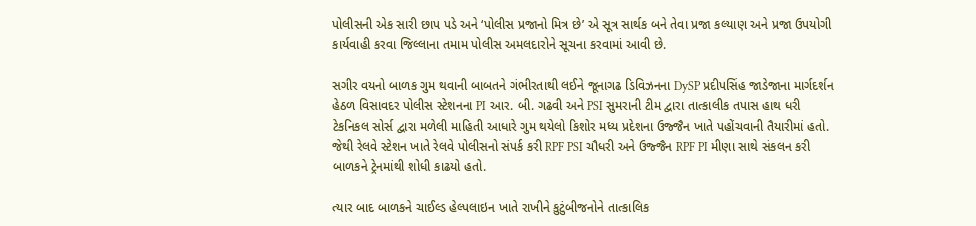પોલીસની એક સારી છાપ પડે અને ‘પોલીસ પ્રજાનો મિત્ર છે’ એ સૂત્ર સાર્થક બને તેવા પ્રજા કલ્યાણ અને પ્રજા ઉપયોગી કાર્યવાહી કરવા જિલ્લાના તમામ પોલીસ અમલદારોને સૂચના કરવામાં આવી છે.

સગીર વયનો બાળક ગુમ થવાની બાબતને ગંભીરતાથી લઈને જૂનાગઢ ડિવિઝનના DySP પ્રદીપસિંહ જાડેજાના માર્ગદર્શન હેઠળ વિસાવદર પોલીસ સ્ટેશનના PI આર. બી. ગઢવી અને PSI સુમરાની ટીમ દ્વારા તાત્કાલીક તપાસ હાથ ધરી ટેકનિકલ સોર્સ દ્વારા મળેલી માહિતી આધારે ગુમ થયેલો કિશોર મધ્ય પ્રદેશના ઉજ્જૈન ખાતે પહોંચવાની તૈયારીમાં હતો. જેથી રેલવે સ્ટેશન ખાતે રેલવે પોલીસનો સંપર્ક કરી RPF PSI ચૌધરી અને ઉજ્જૈન RPF PI મીણા સાથે સંકલન કરી બાળકને ટ્રેનમાંથી શોધી કાઢયો હતો.

ત્યાર બાદ બાળકને ચાઈલ્ડ હેલ્પલાઇન ખાતે રાખીને કુટુંબીજનોને તાત્કાલિક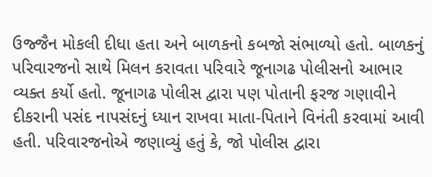ઉજ્જૈન મોકલી દીધા હતા અને બાળકનો કબજો સંભાળ્યો હતો. બાળકનું પરિવારજનો સાથે મિલન કરાવતા પરિવારે જૂનાગઢ પોલીસનો આભાર વ્યક્ત કર્યો હતો. જૂનાગઢ પોલીસ દ્વારા પણ પોતાની ફરજ ગણાવીને દીકરાની પસંદ નાપસંદનું ધ્યાન રાખવા માતા-પિતાને વિનંતી કરવામાં આવી હતી. પરિવારજનોએ જણાવ્યું હતું કે, જો પોલીસ દ્વારા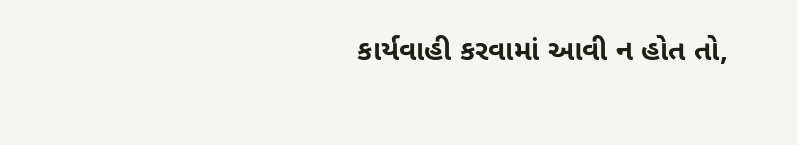કાર્યવાહી કરવામાં આવી ન હોત તો,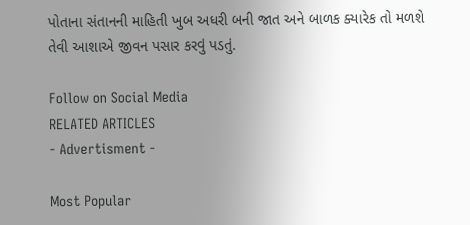પોતાના સંતાનની માહિતી ખુબ અધરી બની જાત અને બાળક ક્યારેક તો મળશે તેવી આશાએ જીવન પસાર કરવું પડતું.

Follow on Social Media
RELATED ARTICLES
- Advertisment -

Most Popular